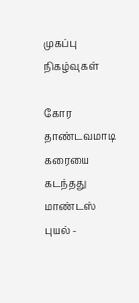முகப்பு
நிகழ்வுகள்

கோர தாண்டவமாடி கரையை கடந்தது மாண்டஸ் புயல் -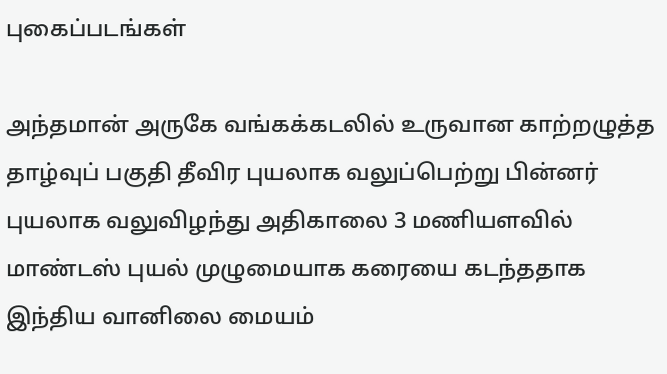புகைப்படங்கள்

அந்தமான் அருகே வங்கக்கடலில் உருவான காற்றழுத்த தாழ்வுப் பகுதி தீவிர புயலாக வலுப்பெற்று பின்னர் புயலாக வலுவிழந்து அதிகாலை 3 மணியளவில் மாண்டஸ் புயல் முழுமையாக கரையை கடந்ததாக இந்திய வானிலை மையம்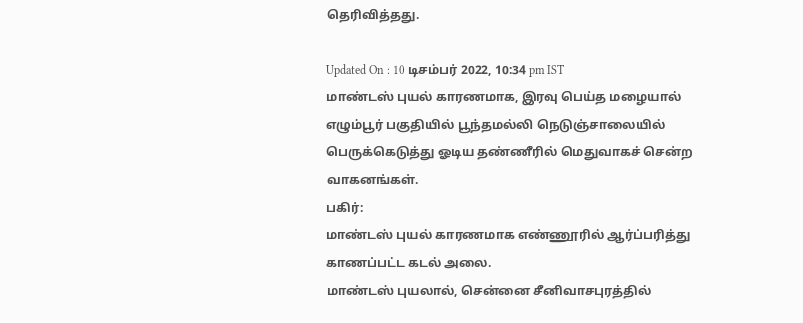தெரிவித்தது.

Updated On : 10 டிசம்பர் 2022, 10:34 pm IST
மாண்டஸ் புயல் காரணமாக, இரவு பெய்த மழையால் எழும்பூர் பகுதியில் பூந்தமல்லி நெடுஞ்சாலையில் பெருக்கெடுத்து ஓடிய தண்ணீரில் மெதுவாகச் சென்ற வாகனங்கள்.
பகிர்:
மாண்டஸ் புயல் காரணமாக எண்ணூரில் ஆர்ப்பரித்து காணப்பட்ட கடல் அலை.
மாண்டஸ் புயலால், சென்னை சீனிவாசபுரத்தில்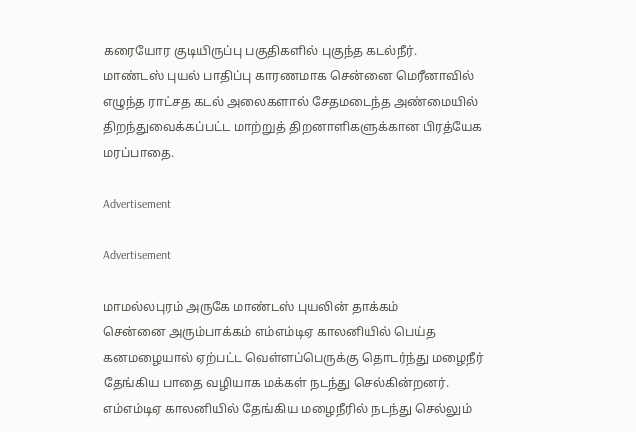கரையோர குடியிருப்பு பகுதிகளில் புகுந்த கடல்நீர்.
மாண்டஸ் புயல் பாதிப்பு காரணமாக சென்னை மெரீனாவில் எழுந்த ராட்சத கடல் அலைகளால் சேதமடைந்த அண்மையில் திறந்துவைக்கப்பட்ட மாற்றுத் திறனாளிகளுக்கான பிரத்யேக மரப்பாதை.

Advertisement

Advertisement

மாமல்லபுரம் அருகே மாண்டஸ் புயலின் தாக்கம்
சென்னை அரும்பாக்கம் எம்எம்டிஏ காலனியில் பெய்த கனமழையால் ஏற்பட்ட வெள்ளப்பெருக்கு தொடர்ந்து மழைநீர் தேங்கிய பாதை வழியாக மக்கள் நடந்து செல்கின்றனர்.
எம்எம்டிஏ காலனியில் தேங்கிய மழைநீரில் நடந்து செல்லும்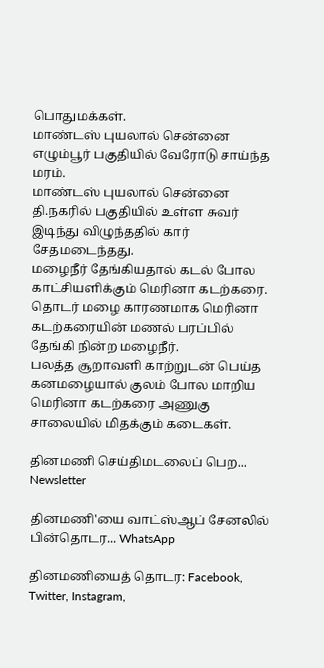பொதுமக்கள்.
மாண்டஸ் புயலால் சென்னை எழும்பூர் பகுதியில் வேரோடு சாய்ந்த மரம்.
மாண்டஸ் புயலால் சென்னை தி.நகரில் பகுதியில் உள்ள சுவர் இடிந்து விழுந்ததில் கார் சேதமடைந்தது.
மழைநீர் தேங்கியதால் கடல் போல காட்சியளிக்கும் மெரினா கடற்கரை.
தொடர் மழை காரணமாக மெரினா கடற்கரையின் மணல் பரப்பில் தேங்கி நின்ற மழைநீர்.
பலத்த சூறாவளி காற்றுடன் பெய்த கனமழையால் குலம் போல மாறிய மெரினா கடற்கரை அணுகு சாலையில் மிதக்கும் கடைகள்.

தினமணி செய்திமடலைப் பெற... Newsletter

தினமணி'யை வாட்ஸ்ஆப் சேனலில் பின்தொடர... WhatsApp

தினமணியைத் தொடர: Facebook, Twitter, Instagram,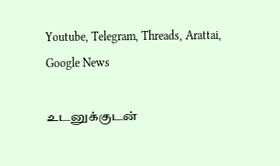Youtube, Telegram, Threads, Arattai, Google News

உடனுக்குடன்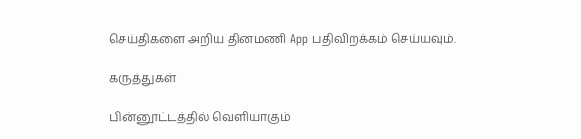செய்திகளை அறிய தினமணி App பதிவிறக்கம் செய்யவும்.

கருத்துகள்

பின்னூட்டத்தில் வெளியாகும்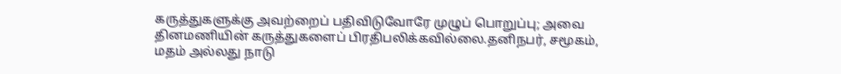கருத்துகளுக்கு அவற்றைப் பதிவிடுவோரே முழுப் பொறுப்பு; அவை தினமணியின் கருத்துகளைப் பிரதிபலிக்கவில்லை.தனிநபர், சமூகம், மதம் அல்லது நாடு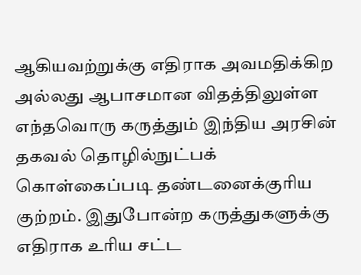ஆகியவற்றுக்கு எதிராக அவமதிக்கிற அல்லது ஆபாசமான விதத்திலுள்ள எந்தவொரு கருத்தும் இந்திய அரசின் தகவல் தொழில்நுட்பக் கொள்கைப்படி தண்டனைக்குரிய குற்றம். இதுபோன்ற கருத்துகளுக்கு எதிராக உரிய சட்ட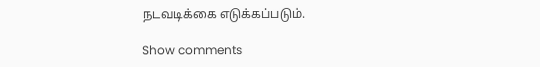நடவடிக்கை எடுக்கப்படும்.

Show comments